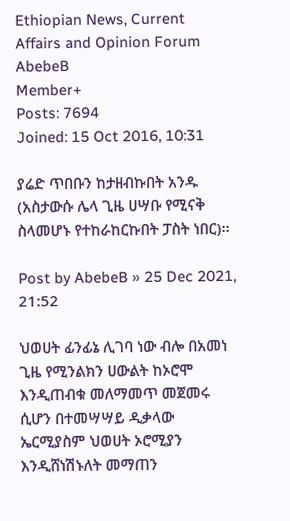Ethiopian News, Current Affairs and Opinion Forum
AbebeB
Member+
Posts: 7694
Joined: 15 Oct 2016, 10:31

ያሬድ ጥበቡን ከታዘብኩበት አንዱ (አስታውሱ ሌላ ጊዜ ሀሣቡ የሚናቅ ስላመሆኑ የተከራከርኩበት ፓስት ነበር)፡፡

Post by AbebeB » 25 Dec 2021, 21:52

ህወሀት ፊንፊኔ ሊገባ ነው ብሎ በአመነ ጊዜ የሚንልክን ሀውልት ከኦሮሞ እንዲጠብቁ መለማመጥ መጀመሩ ሲሆን በተመሣሣይ ዲቃላው ኤርሚያስም ህወሀት ኦሮሚያን እንዲሸነሽኑለት መማጠን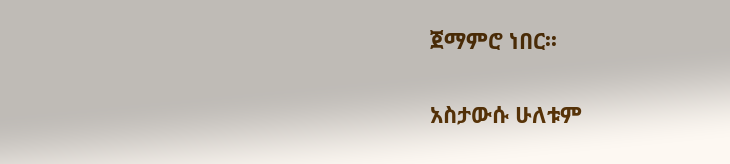ጀማምሮ ነበር፡፡

አስታውሱ ሁለቱም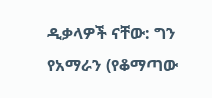ዲቃላዎች ናቸው: ግን የአማራን (የቆማጣው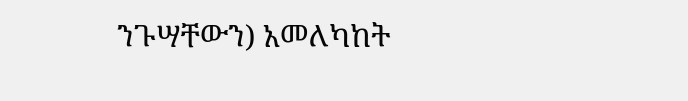ንጉሣቸውን) አመለካከት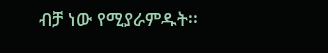ብቻ ነው የሚያራምዱት፡፡